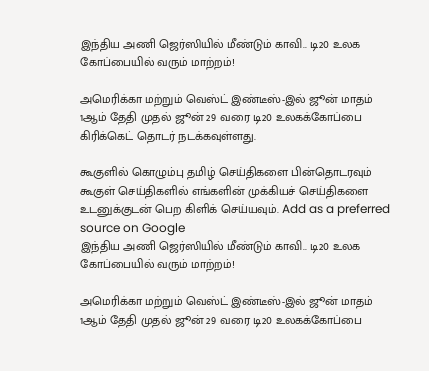இந்திய அணி ஜெர்ஸியில் மீண்டும் காவி.. டி20 உலக கோப்பையில் வரும் மாற்றம்!

அமெரிக்கா மற்றும் வெஸ்ட் இண்டீஸ்-இல் ஜூன் மாதம் 1ஆம் தேதி முதல் ஜூன் 29 வரை டி20 உலகக்கோப்பை கிரிக்கெட் தொடர் நடக்கவுள்ளது.

கூகுளில் கொழும்பு தமிழ் செய்திகளை பின்தொடரவும் கூகுள் செய்திகளில் எங்களின் முக்கியச் செய்திகளை உடனுக்குடன் பெற கிளிக் செய்யவும். Add as a preferred source on Google
இந்திய அணி ஜெர்ஸியில் மீண்டும் காவி.. டி20 உலக கோப்பையில் வரும் மாற்றம்!

அமெரிக்கா மற்றும் வெஸ்ட் இண்டீஸ்-இல் ஜூன் மாதம் 1ஆம் தேதி முதல் ஜூன் 29 வரை டி20 உலகக்கோப்பை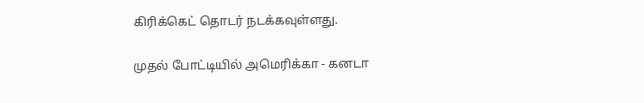கிரிக்கெட் தொடர் நடக்கவுள்ளது.

முதல் போட்டியில் அமெரிக்கா - கனடா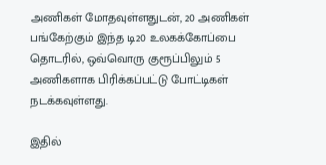அணிகள் மோதவுள்ளதுடன், 20 அணிகள் பங்கேற்கும் இந்த டி20 உலகக்கோப்பை தொடரில், ஒவ்வொரு குரூப்பிலும் 5 அணிகளாக பிரிக்கப்பட்டு போட்டிகள் நடக்கவுள்ளது.

இதில்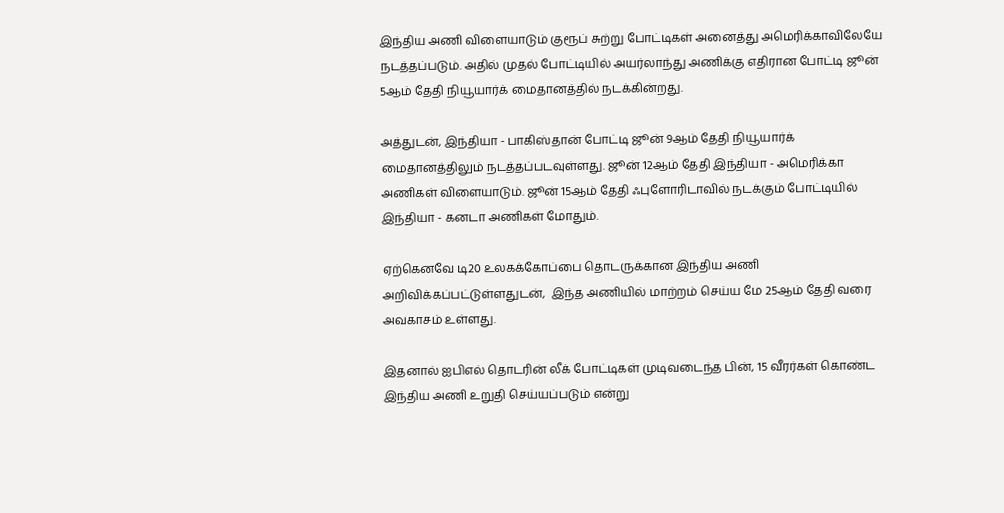இந்திய அணி விளையாடும் குரூப் சுற்று போட்டிகள் அனைத்து அமெரிக்காவிலேயே நடத்தப்படும். அதில் முதல் போட்டியில் அயர்லாந்து அணிக்கு எதிரான போட்டி ஜூன் 5ஆம் தேதி நியூயார்க் மைதானத்தில் நடக்கின்றது.

அத்துடன், இந்தியா - பாகிஸ்தான் போட்டி ஜூன் 9ஆம் தேதி நியூயார்க் மைதானத்திலும் நடத்தப்படவுள்ளது. ஜூன் 12ஆம் தேதி இந்தியா - அமெரிக்கா அணிகள் விளையாடும். ஜூன் 15ஆம் தேதி ஃபுளோரிடாவில் நடக்கும் போட்டியில் இந்தியா - கனடா அணிகள் மோதும்.

ஏற்கெனவே டி20 உலகக்கோப்பை தொடருக்கான இந்திய அணி அறிவிக்கப்பட்டுள்ளதுடன்,  இந்த அணியில் மாற்றம் செய்ய மே 25ஆம் தேதி வரை அவகாசம் உள்ளது.

இதனால் ஐபிஎல் தொடரின் லீக் போட்டிகள் முடிவடைந்த பின், 15 வீரர்கள் கொண்ட இந்திய அணி உறுதி செய்யப்படும் என்று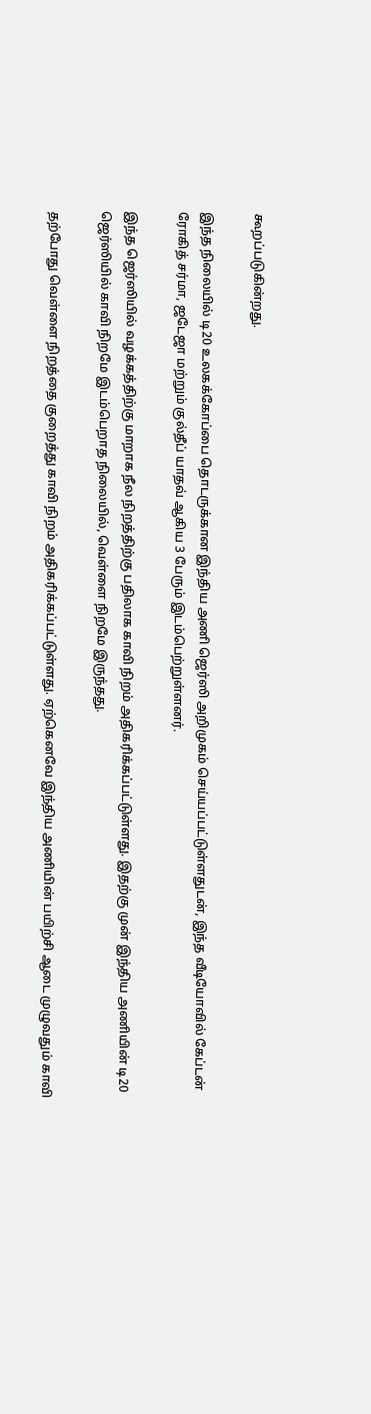கூறப்படுகின்றது.

இந்த நிலையில் டி20 உலகக்கோப்பை தொடருக்கான இந்திய அணி ஜெர்ஸி அறிமுகம் செய்யப்பட்டுள்ளதுடன், இந்த வீடியோவில் கேப்டன் ரோகித் சர்மா, ஜடேஜா மற்றும் குல்தீப் யாதவ் ஆகிய 3 பேரும் இடம்பெற்றுள்ளனர்.

இந்த ஜெர்ஸியில் வழக்கத்திற்கு மாறாக நீல நிறத்திற்கு பதிலாக காவி நிறம் அதிகரிக்கப்பட்டுள்ளது. இதற்கு முன் இந்திய அணியின் டி20 ஜெர்ஸியில் காவி நிறமே இடம்பெறாத நிலையில், வெள்ளை நிறமே இருந்தது.

தற்போது வெள்ளை நிறத்தை குறைத்து காவி நிறம் அதிகரிக்கப்பட்டுள்ளது. ஏற்கெனவே இந்திய அணியின் பயிற்சி ஆடை முழுவதும் காவி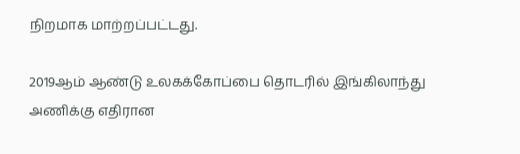நிறமாக மாற்றப்பட்டது.

2019ஆம் ஆண்டு உலகக்கோப்பை தொடரில் இங்கிலாந்து அணிக்கு எதிரான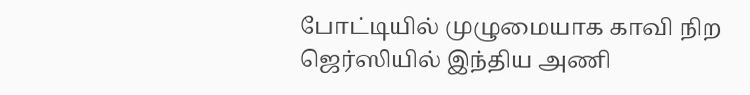போட்டியில் முழுமையாக காவி நிற ஜெர்ஸியில் இந்திய அணி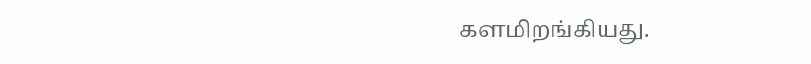களமிறங்கியது.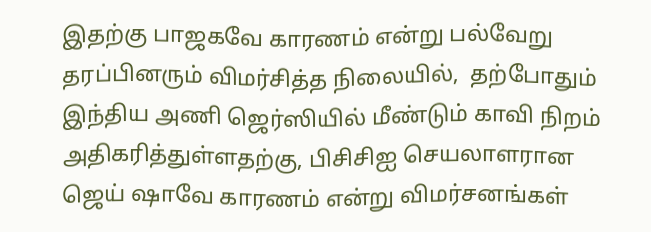இதற்கு பாஜகவே காரணம் என்று பல்வேறு தரப்பினரும் விமர்சித்த நிலையில்,  தற்போதும் இந்திய அணி ஜெர்ஸியில் மீண்டும் காவி நிறம் அதிகரித்துள்ளதற்கு, பிசிசிஐ செயலாளரான ஜெய் ஷாவே காரணம் என்று விமர்சனங்கள்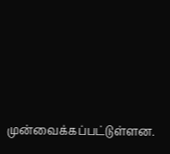முன்வைக்கப்பட்டுள்ளன.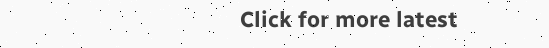Click for more latest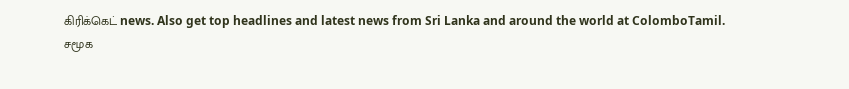கிரிக்கெட் news. Also get top headlines and latest news from Sri Lanka and around the world at ColomboTamil.
சமூக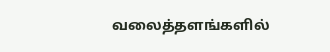வலைத்தளங்களில்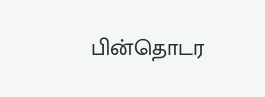பின்தொடர